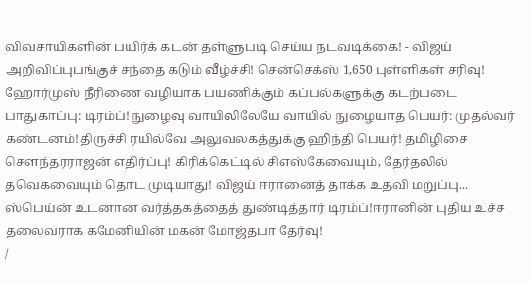விவசாயிகளின் பயிர்க் கடன் தள்ளுபடி செய்ய நடவடிக்கை! - விஜய் அறிவிப்புபங்குச் சந்தை கடும் வீழ்ச்சி! சென்செக்ஸ் 1,650 புள்ளிகள் சரிவு! ஹோர்முஸ் நீரிணை வழியாக பயணிக்கும் கப்பல்களுக்கு கடற்படை பாதுகாப்பு: டிரம்ப்!நுழைவு வாயிலிலேயே வாயில் நுழையாத பெயர்: முதல்வர் கண்டனம்!திருச்சி ரயில்வே அலுவலகத்துக்கு ஹிந்தி பெயர்! தமிழிசை செளந்தரராஜன் எதிர்ப்பு! கிரிக்கெட்டில் சிஎஸ்கேவையும், தேர்தலில் தவெகவையும் தொட முடியாது! விஜய் ஈரானைத் தாக்க உதவி மறுப்பு... ஸ்பெய்ன் உடனான வர்த்தகத்தைத் துண்டித்தார் டிரம்ப்!ஈரானின் புதிய உச்ச தலைவராக கமேனியின் மகன் மோஜ்தபா தேர்வு!
/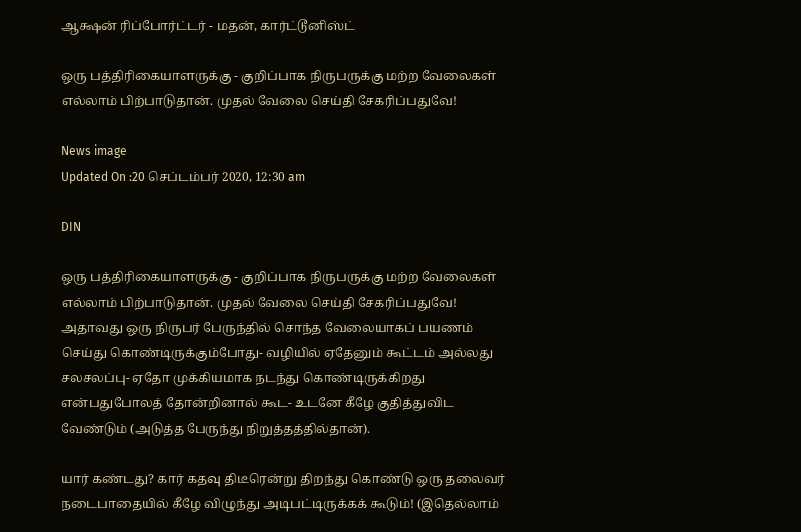ஆக்ஷன் ரிப்போர்ட்டர் - மதன், கார்ட்டூனிஸ்ட்

ஒரு பத்திரிகையாளருக்கு - குறிப்பாக நிருபருக்கு மற்ற வேலைகள் எல்லாம் பிற்பாடுதான். முதல் வேலை செய்தி சேகரிப்பதுவே!

News image
Updated On :20 செப்டம்பர் 2020, 12:30 am

DIN

ஒரு பத்திரிகையாளருக்கு - குறிப்பாக நிருபருக்கு மற்ற வேலைகள் எல்லாம் பிற்பாடுதான். முதல் வேலை செய்தி சேகரிப்பதுவே! அதாவது ஒரு நிருபர் பேருந்தில் சொந்த வேலையாகப் பயணம் செய்து கொண்டிருக்கும்போது- வழியில் ஏதேனும் கூட்டம் அல்லது சலசலப்பு- ஏதோ முக்கியமாக நடந்து கொண்டிருக்கிறது என்பதுபோலத் தோன்றினால் கூட- உடனே கீழே குதித்துவிட வேண்டும் (அடுத்த பேருந்து நிறுத்தத்தில்தான்).

யார் கண்டது? கார் கதவு திடீரென்று திறந்து கொண்டு ஒரு தலைவர் நடைபாதையில் கீழே விழுந்து அடிபட்டிருக்கக் கூடும்! (இதெல்லாம்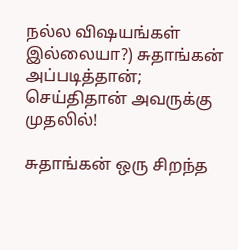நல்ல விஷயங்கள் இல்லையா?) சுதாங்கன் அப்படித்தான்; செய்திதான் அவருக்கு முதலில்!

சுதாங்கன் ஒரு சிறந்த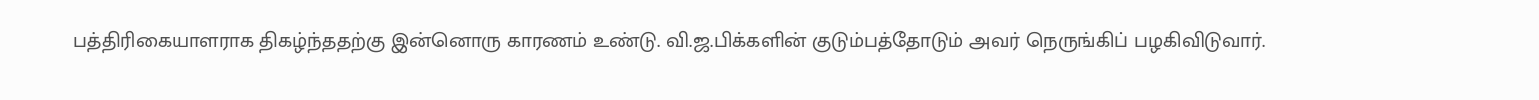பத்திரிகையாளராக திகழ்ந்ததற்கு இன்னொரு காரணம் உண்டு. வி.ஜ.பிக்களின் குடும்பத்தோடும் அவர் நெருங்கிப் பழகிவிடுவார்.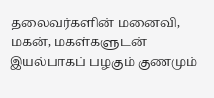தலைவர்களின் மனைவி, மகன், மகள்களுடன் இயல்பாகப் பழகும் குணமும்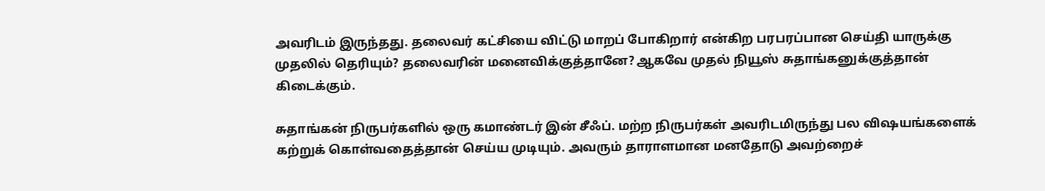அவரிடம் இருந்தது. தலைவர் கட்சியை விட்டு மாறப் போகிறார் என்கிற பரபரப்பான செய்தி யாருக்கு முதலில் தெரியும்? தலைவரின் மனைவிக்குத்தானே? ஆகவே முதல் நியூஸ் சுதாங்கனுக்குத்தான் கிடைக்கும்.

சுதாங்கன் நிருபர்களில் ஒரு கமாண்டர் இன் சீஃப். மற்ற நிருபர்கள் அவரிடமிருந்து பல விஷயங்களைக் கற்றுக் கொள்வதைத்தான் செய்ய முடியும். அவரும் தாராளமான மனதோடு அவற்றைச்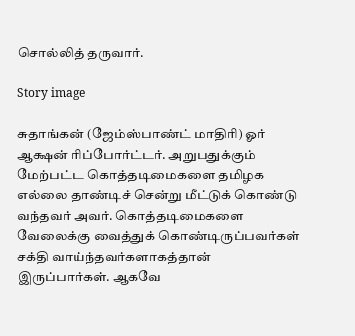சொல்லித் தருவார்.

Story image

சுதாங்கன் (ஜேம்ஸ்பாண்ட் மாதிரி) ஓர் ஆக்ஷன் ரிப்போர்ட்டர். அறுபதுக்கும் மேற்பட்ட கொத்தடிமைகளை தமிழக எல்லை தாண்டிச் சென்று மீட்டுக் கொண்டு வந்தவர் அவர். கொத்தடிமைகளை வேலைக்கு வைத்துக் கொண்டிருப்பவர்கள் சக்தி வாய்ந்தவர்களாகத்தான் இருப்பார்கள். ஆகவே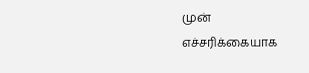முன் எச்சரிக்கையாக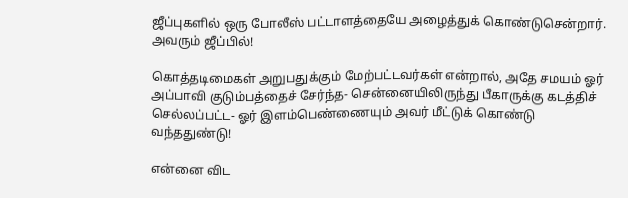ஜீப்புகளில் ஒரு போலீஸ் பட்டாளத்தையே அழைத்துக் கொண்டுசென்றார். அவரும் ஜீப்பில்!

கொத்தடிமைகள் அறுபதுக்கும் மேற்பட்டவர்கள் என்றால், அதே சமயம் ஓர் அப்பாவி குடும்பத்தைச் சேர்ந்த- சென்னையிலிருந்து பீகாருக்கு கடத்திச் செல்லப்பட்ட- ஓர் இளம்பெண்ணையும் அவர் மீட்டுக் கொண்டு வந்ததுண்டு!

என்னை விட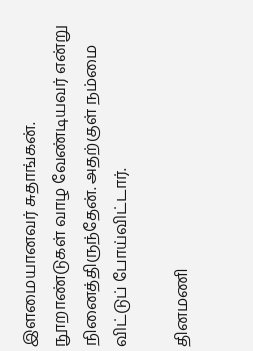இளமையானவர் சுதாங்கன். நூறாண்டுகள் வாழ வேண்டியவர் என்று நினைத்திருந்தேன். அதற்குள் நம்மை விட்டுப் போய்விட்டார்.

தினமணி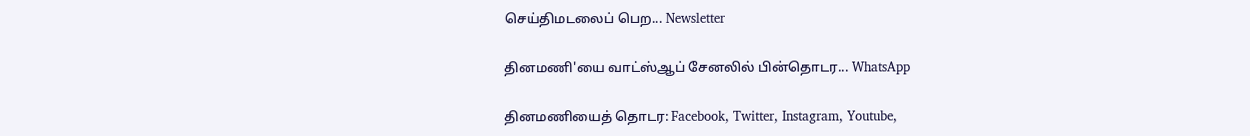செய்திமடலைப் பெற... Newsletter

தினமணி'யை வாட்ஸ்ஆப் சேனலில் பின்தொடர... WhatsApp

தினமணியைத் தொடர: Facebook, Twitter, Instagram, Youtube,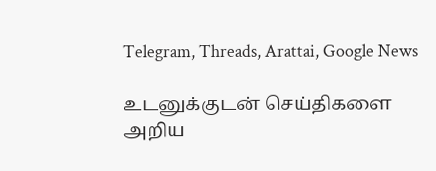Telegram, Threads, Arattai, Google News

உடனுக்குடன் செய்திகளை அறிய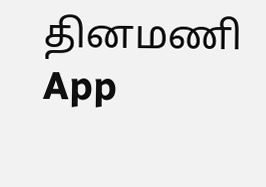தினமணி App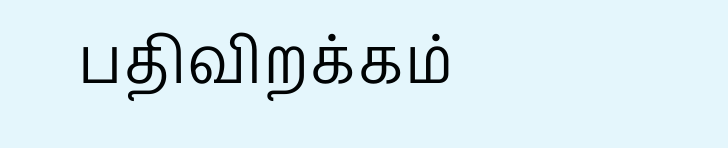பதிவிறக்கம்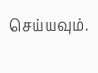செய்யவும்.